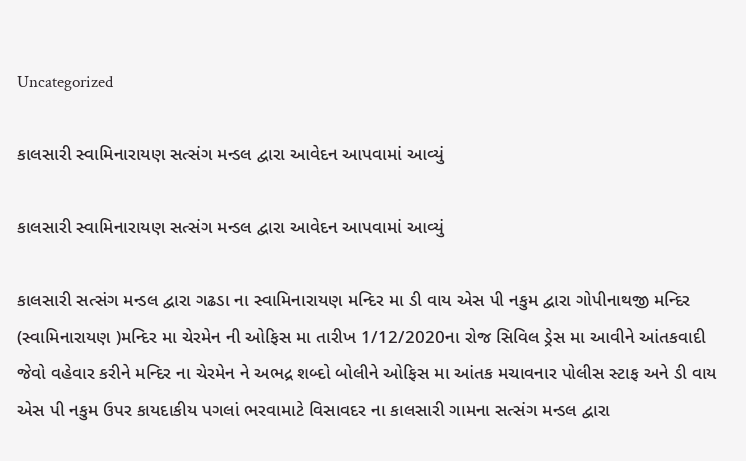Uncategorized

કાલસારી સ્વામિનારાયણ સત્સંગ મન્ડલ દ્વારા આવેદન આપવામાં આવ્યું

કાલસારી સ્વામિનારાયણ સત્સંગ મન્ડલ દ્વારા આવેદન આપવામાં આવ્યું

કાલસારી સત્સંગ મન્ડલ દ્વારા ગઢડા ના સ્વામિનારાયણ મન્દિર મા ડી વાય એસ પી નકુમ દ્વારા ગોપીનાથજી મન્દિર (સ્વામિનારાયણ )મન્દિર મા ચેરમેન ની ઓફિસ મા તારીખ 1/12/2020ના રોજ સિવિલ ડ્રેસ મા આવીને આંતકવાદી જેવો વહેવાર કરીને મન્દિર ના ચેરમેન ને અભદ્ર શબ્દો બોલીને ઓફિસ મા આંતક મચાવનાર પોલીસ સ્ટાફ અને ડી વાય એસ પી નકુમ ઉપર કાયદાકીય પગલાં ભરવામાટે વિસાવદર ના કાલસારી ગામના સત્સંગ મન્ડલ દ્વારા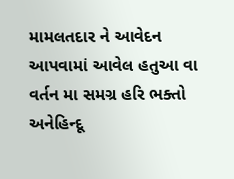મામલતદાર ને આવેદન આપવામાં આવેલ હતુઆ વા વર્તન મા સમગ્ર હરિ ભક્તો અનેહિન્દૂ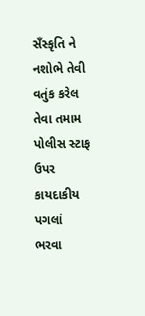સઁસ્કૃતિ ને નશોભે તેવી વતુંક કરેલ તેવા તમામ પોલીસ સ્ટાફ ઉપર કાયદાકીય પગલાં ભરવા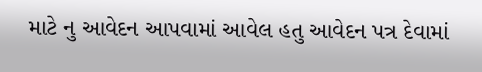માટે નુ આવેદન આપવામાં આવેલ હતુ આવેદન પત્ર દેવામાં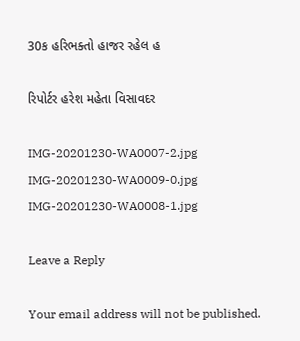30ક હરિભક્તો હાજર રહેલ હ

રિપોર્ટર હરેશ મહેતા વિસાવદર

IMG-20201230-WA0007-2.jpg IMG-20201230-WA0009-0.jpg IMG-20201230-WA0008-1.jpg

Leave a Reply

Your email address will not be published.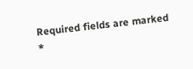Required fields are marked *